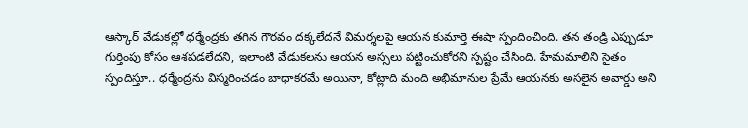ఆస్కార్ వేడుకల్లో ధర్మేంద్రకు తగిన గౌరవం దక్కలేదనే విమర్శలపై ఆయన కుమార్తె ఈషా స్పందించింది. తన తండ్రి ఎప్పుడూ గుర్తింపు కోసం ఆశపడలేదని, ఇలాంటి వేడుకలను ఆయన అస్సలు పట్టించుకోరని స్పష్టం చేసింది. హేమమాలిని సైతం స్పందిస్తూ.. ధర్మేంద్రను విస్మరించడం బాధాకరమే అయినా, కోట్లాది మంది అభిమానుల ప్రేమే ఆయనకు అసలైన అవార్డు అని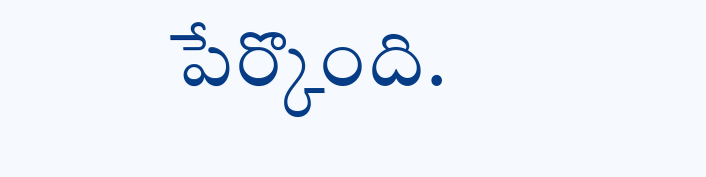పేర్కొంది.